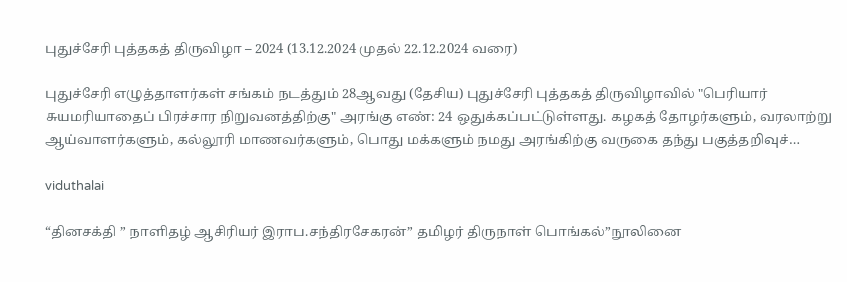புதுச்சேரி புத்தகத் திருவிழா – 2024 (13.12.2024 முதல் 22.12.2024 வரை)

புதுச்சேரி எழுத்தாளர்கள் சங்கம் நடத்தும் 28ஆவது (தேசிய) புதுச்சேரி புத்தகத் திருவிழாவில் "பெரியார் சுயமரியாதைப் பிரச்சார நிறுவனத்திற்கு" அரங்கு எண்: 24 ஒதுக்கப்பட்டுள்ளது. கழகத் தோழர்களும், வரலாற்று ஆய்வாளர்களும், கல்லூரி மாணவர்களும், பொது மக்களும் நமது அரங்கிற்கு வருகை தந்து பகுத்தறிவுச்…

viduthalai

“தினசக்தி ” நாளிதழ் ஆசிரியர் இராப.சந்திரசேகரன்” தமிழர் திருநாள் பொங்கல்”நூலினை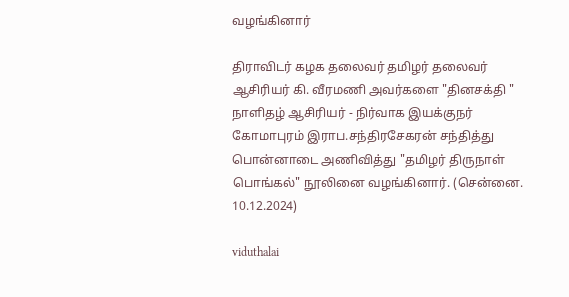வழங்கினார்

திராவிடர் கழக தலைவர் தமிழர் தலைவர் ஆசிரியர் கி. வீரமணி அவர்களை "தினசக்தி " நாளிதழ் ஆசிரியர் - நிர்வாக இயக்குநர் கோமாபுரம் இராப.சந்திரசேகரன் சந்தித்து பொன்னாடை அணிவித்து "தமிழர் திருநாள் பொங்கல்" நூலினை வழங்கினார். (சென்னை. 10.12.2024)

viduthalai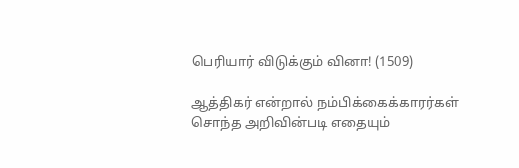பெரியார் விடுக்கும் வினா! (1509)

ஆத்திகர் என்றால் நம்பிக்கைக்காரர்கள் சொந்த அறிவின்படி எதையும்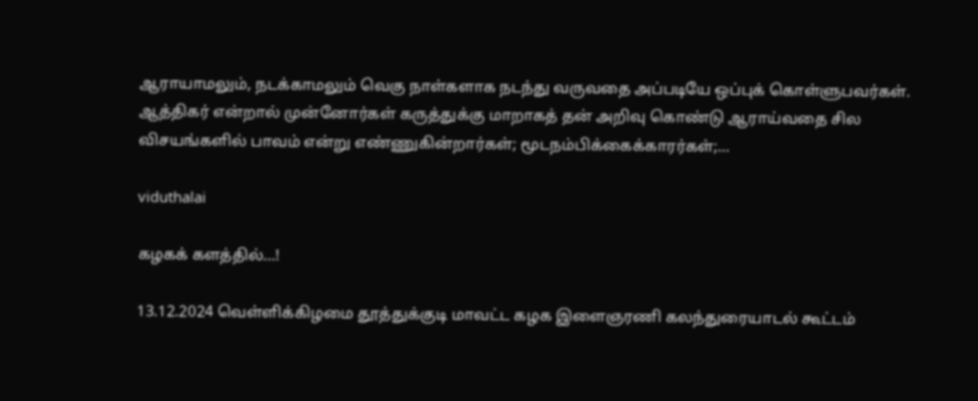ஆராயாமலும், நடக்காமலும் வெகு நாள்களாக நடந்து வருவதை அப்படியே ஒப்புக் கொள்ளுபவர்கள். ஆத்திகர் என்றால் முன்னோர்கள் கருத்துக்கு மாறாகத் தன் அறிவு கொண்டு ஆராய்வதை சில விசயங்களில் பாவம் என்று எண்ணுகின்றார்கள்; மூடநம்பிக்கைக்காரர்கள்;…

viduthalai

கழகக் களத்தில்…!

13.12.2024 வெள்ளிக்கிழமை தூத்துக்குடி மாவட்ட கழக இளைஞரணி கலந்துரையாடல் கூட்டம்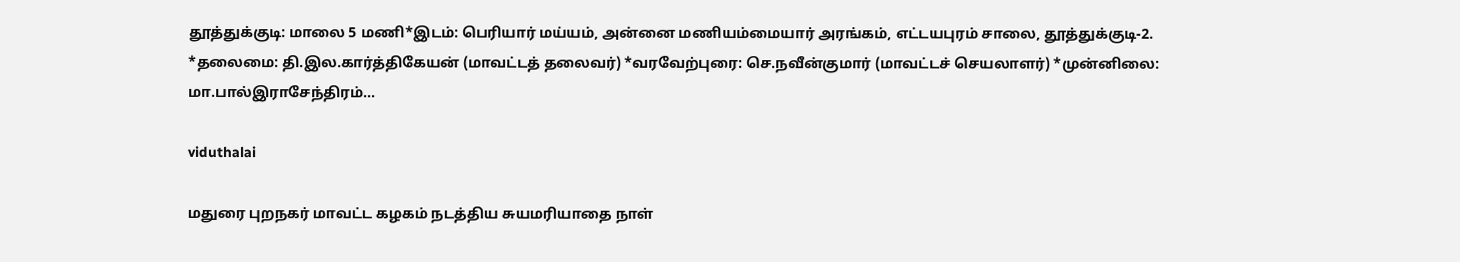தூத்துக்குடி: மாலை 5 மணி*இடம்: பெரியார் மய்யம், அன்னை மணியம்மையார் அரங்கம், எட்டயபுரம் சாலை, தூத்துக்குடி-2. *தலைமை: தி.இல.கார்த்திகேயன் (மாவட்டத் தலைவர்) *வரவேற்புரை: செ.நவீன்குமார் (மாவட்டச் செயலாளர்) *முன்னிலை: மா.பால்இராசேந்திரம்…

viduthalai

மதுரை புறநகர் மாவட்ட கழகம் நடத்திய சுயமரியாதை நாள்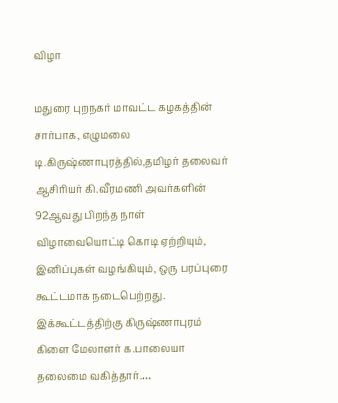விழா

மதுரை புறநகர் மாவட்ட கழகத்தின் சார்பாக, எழுமலை டி.கிருஷ்ணாபுரத்தில்,தமிழர் தலைவர் ஆசிரியர் கி.வீரமணி அவர்களின் 92ஆவது பிறந்த நாள் விழாவையொட்டி கொடி ஏற்றியும், இனிப்புகள் வழங்கியும், ஒரு பரப்புரை கூட்டமாக நடைபெற்றது. இக்கூட்டத்திற்கு கிருஷ்ணாபுரம் கிளை மேலாளர் க.பாலையா தலைமை வகித்தார்.…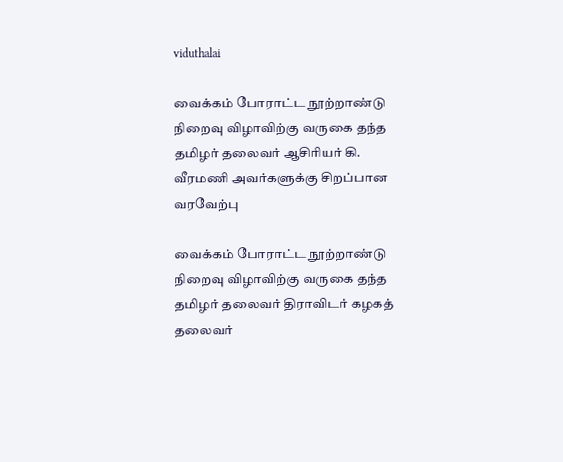viduthalai

வைக்கம் போராட்ட நூற்றாண்டு நிறைவு விழாவிற்கு வருகை தந்த தமிழர் தலைவர் ஆசிரியர் கி. வீரமணி அவர்களுக்கு சிறப்பான வரவேற்பு

வைக்கம் போராட்ட நூற்றாண்டு நிறைவு விழாவிற்கு வருகை தந்த தமிழர் தலைவர் திராவிடர் கழகத் தலைவர்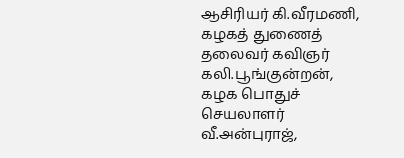ஆசிரியர் கி.வீரமணி, கழகத் துணைத் தலைவர் கவிஞர் கலி.பூங்குன்றன், கழக பொதுச் செயலாளர் வீ.அன்புராஜ்,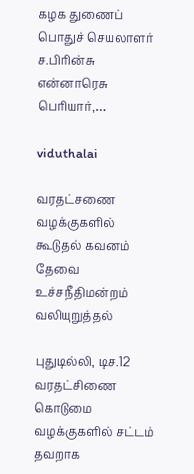கழக துணைப் பொதுச் செயலாளர் ச.பிரின்சு என்னாரெசு பெரியார்,…

viduthalai

வரதட்சணை வழக்குகளில் கூடுதல் கவனம் தேவை உச்சநீதிமன்றம் வலியுறுத்தல்

புதுடில்லி, டிச.12 வரதட்சிணை கொடுமை வழக்குகளில் சட்டம் தவறாக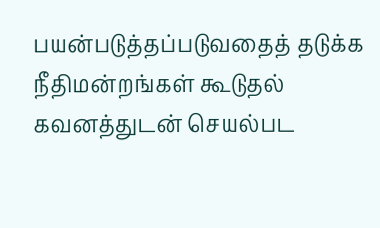பயன்படுத்தப்படுவதைத் தடுக்க நீதிமன்றங்கள் கூடுதல் கவனத்துடன் செயல்பட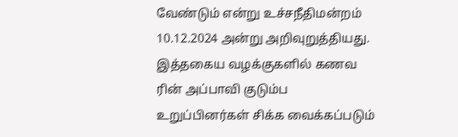வேண்டும் என்று உச்சநீதிமன்றம் 10.12.2024 அன்று அறிவுறுத்தியது. இத்தகைய வழக்குகளில் கணவ ரின் அப்பாவி குடும்ப உறுப்பினர்கள் சிக்க வைக்கப்படும்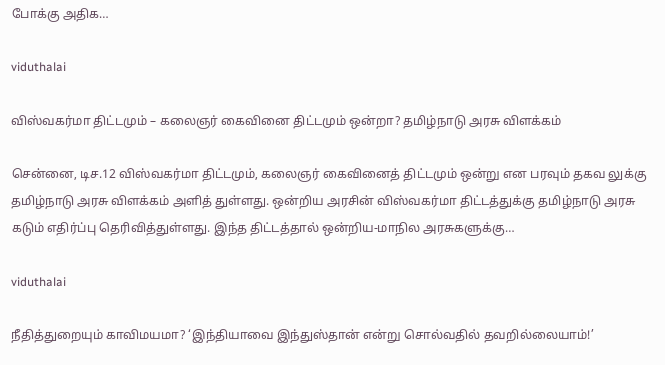போக்கு அதிக…

viduthalai

விஸ்வகர்மா திட்டமும் – கலைஞர் கைவினை திட்டமும் ஒன்றா? தமிழ்நாடு அரசு விளக்கம்

சென்னை, டிச.12 விஸ்வகர்மா திட்டமும், கலைஞர் கைவினைத் திட்டமும் ஒன்று என பரவும் தகவ லுக்கு தமிழ்நாடு அரசு விளக்கம் அளித் துள்ளது. ஒன்றிய அரசின் விஸ்வகர்மா திட்டத்துக்கு தமிழ்நாடு அரசு கடும் எதிர்ப்பு தெரிவித்துள்ளது. இந்த திட்டத்தால் ஒன்றிய-மாநில அரசுகளுக்கு…

viduthalai

நீதித்துறையும் காவிமயமா? ‘இந்தியாவை இந்துஸ்தான் என்று சொல்வதில் தவறில்லையாம்!’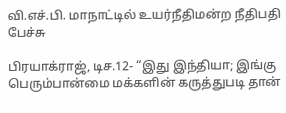வி.எச்.பி. மாநாட்டில் உயர்நீதிமன்ற நீதிபதி பேச்சு

பிரயாக்ராஜ், டிச.12- “இது இந்தியா; இங்கு பெரும்பான்மை மக்களின் கருத்துபடி தான்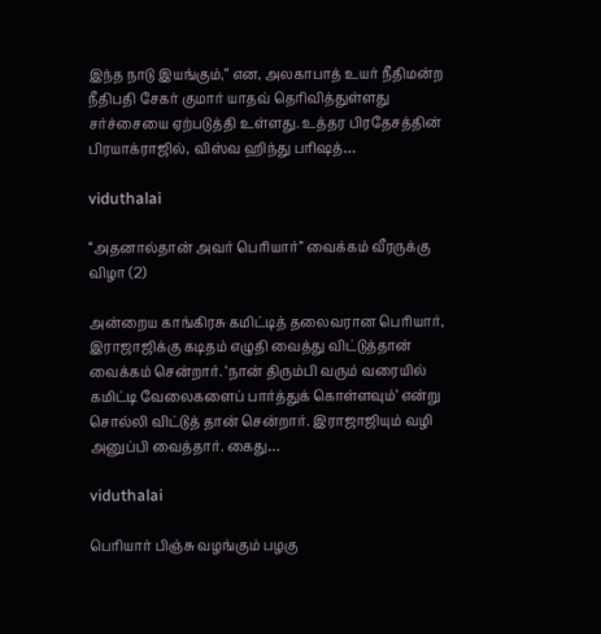இந்த நாடு இயங்கும்,” என, அலகாபாத் உயர் நீதிமன்ற நீதிபதி சேகர் குமார் யாதவ் தெரிவித்துள்ளது சர்ச்சையை ஏற்படுத்தி உள்ளது. உத்தர பிரதேசத்தின் பிரயாக்ராஜில், விஸ்வ ஹிந்து பரிஷத்…

viduthalai

‘‘அதனால்தான் அவர் பெரியார்’’ வைக்கம் வீரருக்கு விழா (2)

அன்றைய காங்கிரசு கமிட்டித் தலைவரான பெரியார், இராஜாஜிக்கு கடிதம் எழுதி வைத்து விட்டுத்தான் வைக்கம் சென்றார். ‘நான் திரும்பி வரும் வரையில் கமிட்டி வேலைகளைப் பார்த்துக் கொள்ளவும்’ என்று சொல்லி விட்டுத் தான் சென்றார். இராஜாஜியும் வழி அனுப்பி வைத்தார். கைது…

viduthalai

பெரியார் பிஞ்சு வழங்கும் பழகு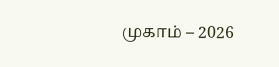முகாம் – 2026